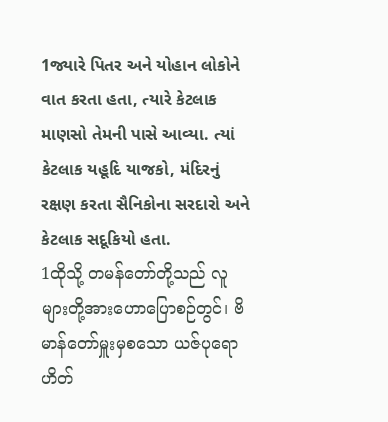1જ્યારે પિતર અને યોહાન લોકોને વાત કરતા હતા, ત્યારે કેટલાક માણસો તેમની પાસે આવ્યા. ત્યાં કેટલાક યહૂદિ યાજકો, મંદિરનું રક્ષણ કરતા સૈનિકોના સરદારો અને કેટલાક સદૂકિયો હતા.
1ထိုသို့ တမန်တော်တို့သည် လူများတို့အားဟောပြောစဉ်တွင်၊ ဗိမာန်တော်မှူးမှစသော ယဇ်ပုရောဟိတ်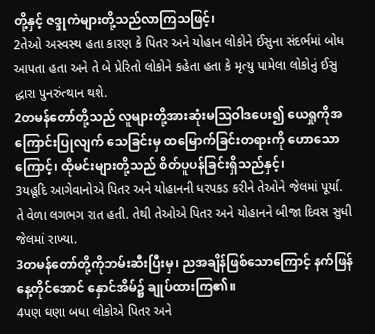တို့နှင့် ဇဒ္ဒုကဲများတို့သည်လာကြသဖြင့်၊
2તેઓ અસ્વસ્થ હતા કારણ કે પિતર અને યોહાન લોકોને ઈસુના સંદર્ભમાં બોધ આપતા હતા અને તે બે પ્રેરિતો લોકોને કહેતા હતા કે મૃત્યુ પામેલા લોકોનું ઈસુ દ્ધારા પુનરુંત્થાન થશે.
2တမန်တော်တို့သည် လူများတို့အားဆုံးမဩဝါဒပေး၍ ယေရှုကိုအကြောင်းပြုလျက် သေခြင်းမှ ထမြောက်ခြင်းတရားကို ဟောသောကြောင့်၊ ထိုမင်းများတို့သည် စိတ်ပူပန်ခြင်းရှိသည်နှင့်၊
3યહૂદિ આગેવાનોએ પિતર અને યોહાનની ધરપકડ કરીને તેઓને જેલમાં પૂર્યા. તે વેળા લગભગ રાત હતી. તેથી તેઓએ પિતર અને યોહાનને બીજા દિવસ સુધી જેલમાં રાખ્યા.
3တမန်တော်တို့ကိုဘမ်းဆီးပြီးမှ၊ ညအချိန်ဖြစ်သောကြောင့် နက်ဖြန်နေ့တိုင်အောင် နှောင်အိမ်၌ ချုပ်ထားကြ၏။
4પણ ઘણા બધા લોકોએ પિતર અને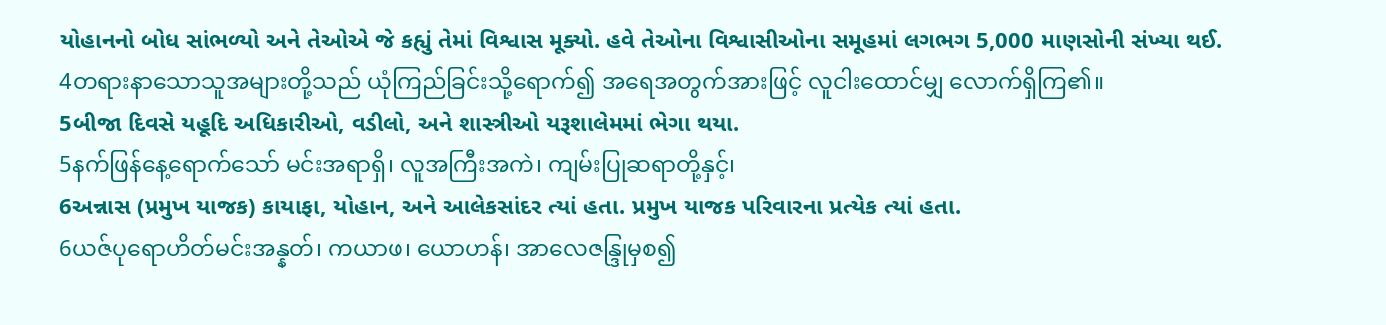યોહાનનો બોધ સાંભળ્યો અને તેઓએ જે કહ્યું તેમાં વિશ્વાસ મૂક્યો. હવે તેઓના વિશ્વાસીઓના સમૂહમાં લગભગ 5,000 માણસોની સંખ્યા થઈ.
4တရားနာသောသူအများတို့သည် ယုံကြည်ခြင်းသို့ရောက်၍ အရေအတွက်အားဖြင့် လူငါးထောင်မျှ လောက်ရှိကြ၏။
5બીજા દિવસે યહૂદિ અધિકારીઓ, વડીલો, અને શાસ્ત્રીઓ યરૂશાલેમમાં ભેગા થયા.
5နက်ဖြန်နေ့ရောက်သော် မင်းအရာရှိ၊ လူအကြီးအကဲ၊ ကျမ်းပြုဆရာတို့နှင့်၊
6અન્નાસ (પ્રમુખ યાજક) કાયાફા, યોહાન, અને આલેકસાંદર ત્યાં હતા. પ્રમુખ યાજક પરિવારના પ્રત્યેક ત્યાં હતા.
6ယဇ်ပုရောဟိတ်မင်းအန္နတ်၊ ကယာဖ၊ ယောဟန်၊ အာလေဇန္ဒြုမှစ၍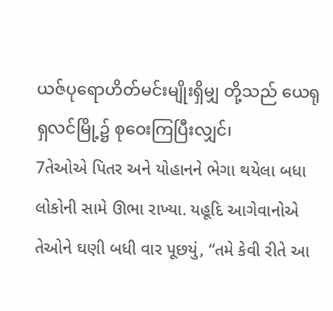ယဇ်ပုရောဟိတ်မင်းမျိုးရှိမျှ တို့သည် ယေရုရှလင်မြို့၌ စုဝေးကြပြီးလျှင်၊
7તેઓએ પિતર અને યોહાનને ભેગા થયેલા બધા લોકોની સામે ઊભા રાખ્યા. યહૂદિ આગેવાનોએ તેઓને ઘણી બધી વાર પૂછયું, “તમે કેવી રીતે આ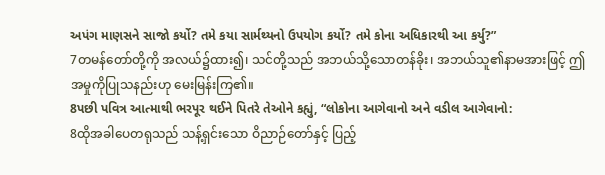અપંગ માણસને સાજો કર્યો? તમે કયા સાર્મથ્યનો ઉપયોગ કર્યો? તમે કોના અધિકારથી આ કર્યુ?”
7တမန်တော်တို့ကို အလယ်၌ထား၍၊ သင်တို့သည် အဘယ်သို့သောတန်ခိုး၊ အဘယ်သူ၏နာမအားဖြင့် ဤအမှုကိုပြုသနည်းဟု မေးမြန်းကြ၏။
8પછી પવિત્ર આત્માથી ભરપૂર થઈને પિતરે તેઓને કહ્યું, “લોકોના આગેવાનો અને વડીલ આગેવાનો:
8ထိုအခါပေတရုသည် သန့်ရှင်းသော ဝိညာဉ်တော်နှင့် ပြည့်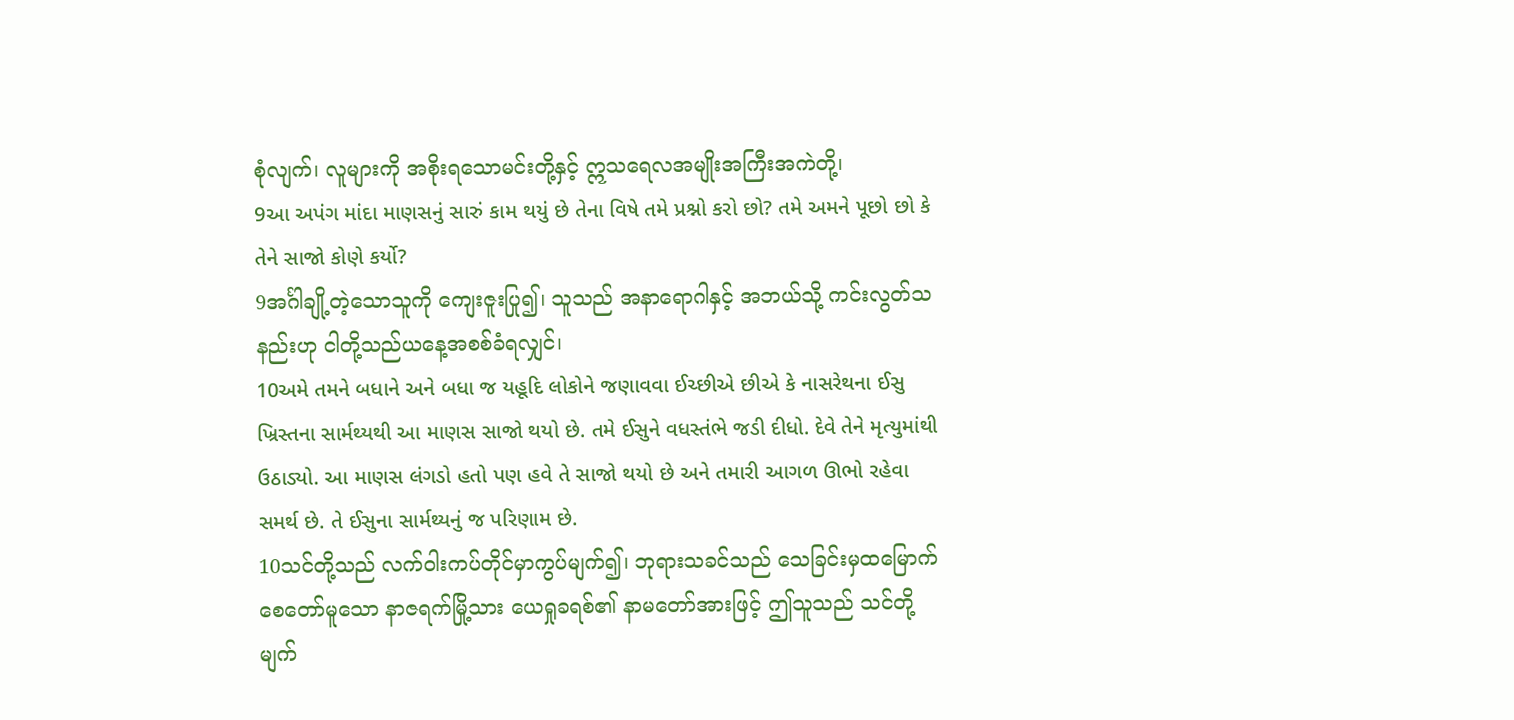စုံလျက်၊ လူများကို အစိုးရသောမင်းတို့နှင့် ဣသရေလအမျိုးအကြီးအကဲတို့၊
9આ અપંગ માંદા માણસનું સારું કામ થયું છે તેના વિષે તમે પ્રશ્નો કરો છો? તમે અમને પૂછો છો કે તેને સાજો કોણે કર્યો?
9အင်္ဂါချို့တဲ့သောသူကို ကျေးဇူးပြု၍၊ သူသည် အနာရောဂါနှင့် အဘယ်သို့ ကင်းလွတ်သနည်းဟု ငါတို့သည်ယနေ့အစစ်ခံရလျှင်၊
10અમે તમને બધાને અને બધા જ યહૂદિ લોકોને જણાવવા ઈચ્છીએ છીએ કે નાસરેથના ઈસુ ખ્રિસ્તના સાર્મથ્યથી આ માણસ સાજો થયો છે. તમે ઈસુને વધસ્તંભે જડી દીધો. દેવે તેને મૃત્યુમાંથી ઉઠાડ્યો. આ માણસ લંગડો હતો પણ હવે તે સાજો થયો છે અને તમારી આગળ ઊભો રહેવા સમર્થ છે. તે ઈસુના સાર્મથ્યનું જ પરિણામ છે.
10သင်တို့သည် လက်ဝါးကပ်တိုင်မှာကွပ်မျက်၍၊ ဘုရားသခင်သည် သေခြင်းမှထမြောက်စေတော်မူသော နာဇရက်မြို့သား ယေရှုခရစ်၏ နာမတော်အားဖြင့် ဤသူသည် သင်တို့မျက်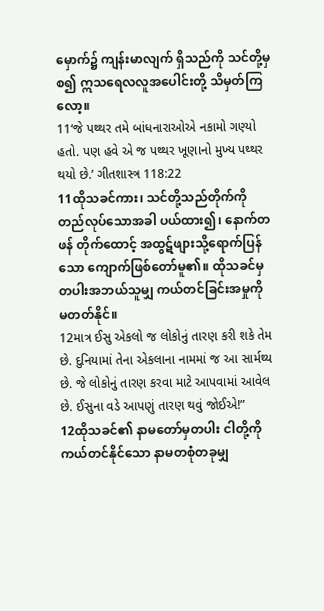မှောက်၌ ကျန်းမာလျက် ရှိသည်ကို သင်တို့မှစ၍ ဣသရေလလူအပေါင်းတို့ သိမှတ်ကြလော့။
11‘જે પથ્થર તમે બાંધનારાઓએ નકામો ગણ્યો હતો. પણ હવે એ જ પથ્થર ખૂણાનો મુખ્ય પથ્થર થયો છે.’ ગીતશાસ્ત્ર 118:22
11ထိုသခင်ကား၊ သင်တို့သည်တိုက်ကို တည်လုပ်သောအခါ ပယ်ထား၍၊ နောက်တဖန် တိုက်ထောင့် အထွဋ်ဖျားသို့ရောက်ပြန်သော ကျောက်ဖြစ်တော်မူ၏။ ထိုသခင်မှတပါးအဘယ်သူမျှ ကယ်တင်ခြင်းအမှုကို မတတ်နိုင်။
12માત્ર ઈસુ એકલો જ લોકોનું તારણ કરી શકે તેમ છે. દુનિયામાં તેના એકલાના નામમાં જ આ સાર્મથ્ય છે. જે લોકોનું તારણ કરવા માટે આપવામાં આવેલ છે. ઈસુના વડે આપણું તારણ થવું જોઈએ!”
12ထိုသခင်၏ နာမတော်မှတပါး ငါတို့ကို ကယ်တင်နိုင်သော နာမတစုံတခုမျှ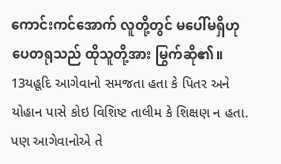ကောင်းကင်အောက် လူတို့တွင် မပေါ်မရှိဟု ပေတရုသည် ထိုသူတို့အား မြွက်ဆို၏။
13યહૂદિ આગેવાનો સમજતા હતા કે પિતર અને યોહાન પાસે કોઇ વિશિષ્ટ તાલીમ કે શિક્ષણ ન હતા. પણ આગેવાનોએ તે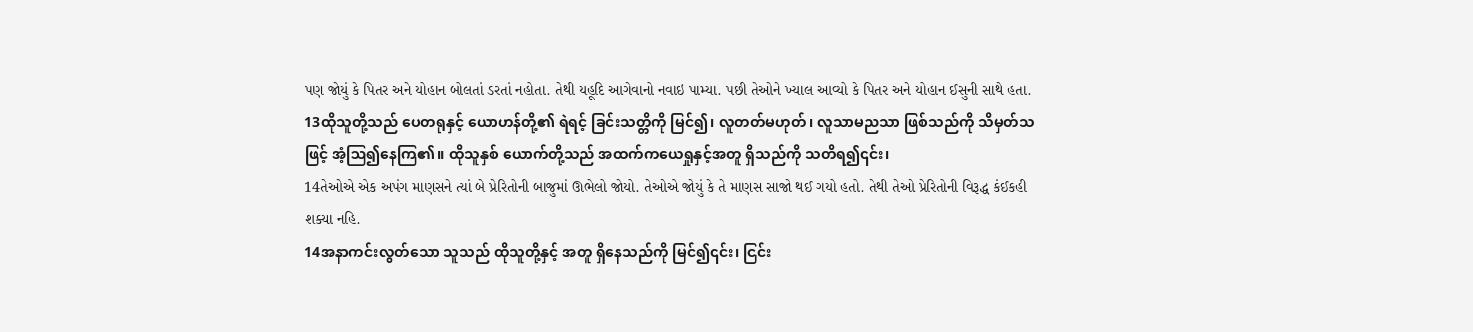પણ જોયું કે પિતર અને યોહાન બોલતાં ડરતાં નહોતા. તેથી યહૂદિ આગેવાનો નવાઇ પામ્યા. પછી તેઓને ખ્યાલ આવ્યો કે પિતર અને યોહાન ઈસુની સાથે હતા.
13ထိုသူတို့သည် ပေတရုနှင့် ယောဟန်တို့၏ ရဲရင့် ခြင်းသတ္တိကို မြင်၍၊ လူတတ်မဟုတ်၊ လူသာမညသာ ဖြစ်သည်ကို သိမှတ်သဖြင့် အံ့ဩ၍နေကြ၏။ ထိုသူနှစ် ယောက်တို့သည် အထက်ကယေရှုနှင့်အတူ ရှိသည်ကို သတိရ၍၎င်း၊
14તેઓએ એક અપંગ માણસને ત્યાં બે પ્રેરિતોની બાજુમાં ઊભેલો જોયો. તેઓએ જોયું કે તે માણસ સાજો થઈ ગયો હતો. તેથી તેઓ પ્રેરિતોની વિરૂદ્ધ કંઈકહી શક્યા નહિ.
14အနာကင်းလွတ်သော သူသည် ထိုသူတို့နှင့် အတူ ရှိနေသည်ကို မြင်၍၎င်း၊ ငြင်း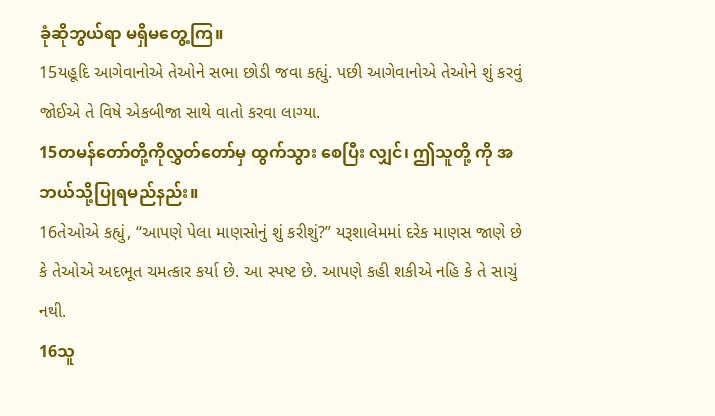ခုံဆိုဘွယ်ရာ မရှိမတွေ့ကြ။
15યહૂદિ આગેવાનોએ તેઓને સભા છોડી જવા કહ્યું. પછી આગેવાનોએ તેઓને શું કરવું જોઈએ તે વિષે એકબીજા સાથે વાતો કરવા લાગ્યા.
15တမန်တော်တို့ကိုလွှတ်တော်မှ ထွက်သွား စေပြီး လျှင်၊ ဤသူတို့ ကို အဘယ်သို့ပြုရမည်နည်း။
16તેઓએ કહ્યું, “આપણે પેલા માણસોનું શું કરીશું?” યરૂશાલેમમાં દરેક માણસ જાણે છે કે તેઓએ અદભૂત ચમત્કાર કર્યા છે. આ સ્પષ્ટ છે. આપણે કહી શકીએ નહિ કે તે સાચું નથી.
16သူ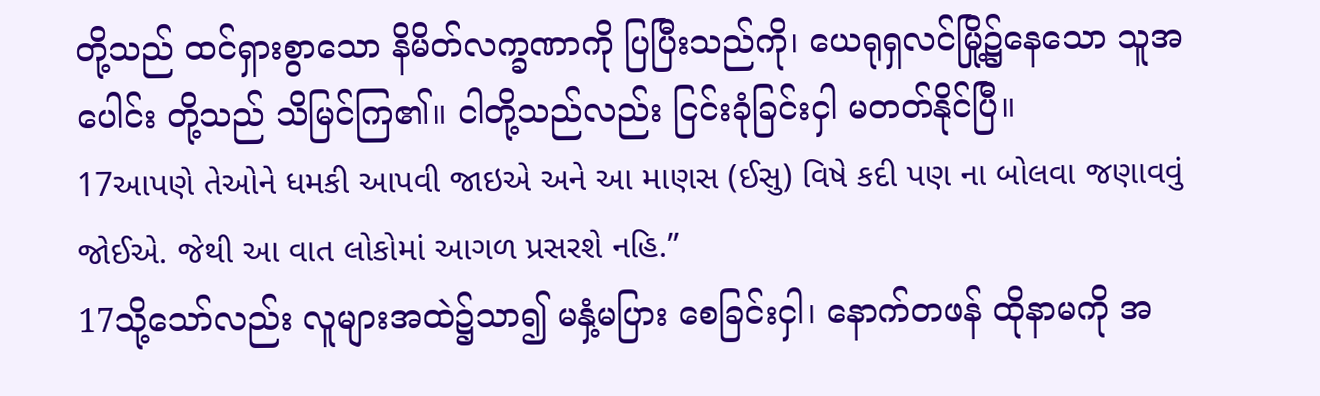တို့သည် ထင်ရှားစွာသော နိမိတ်လက္ခဏာကို ပြပြီးသည်ကို၊ ယေရုရှလင်မြို့၌နေသော သူအပေါင်း တို့သည် သိမြင်ကြ၏။ ငါတို့သည်လည်း ငြင်းခုံခြင်းငှါ မတတ်နိုင်ပြီ။
17આપણે તેઓને ધમકી આપવી જાઇએ અને આ માણસ (ઈસુ) વિષે કદી પણ ના બોલવા જણાવવું જોઈએ. જેથી આ વાત લોકોમાં આગળ પ્રસરશે નહિ.”
17သို့သော်လည်း လူများအထဲ၌သာ၍ မနှံ့မပြား စေခြင်းငှါ၊ နောက်တဖန် ထိုနာမကို အ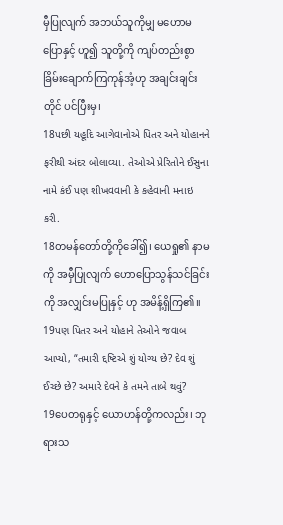မှီပြုလျက် အဘယ်သူကိုမျှ မဟောမပြောနှင့် ဟူ၍ သူတို့ကို ကျပ်တည်းစွာ ခြိမ်းချောက်ကြကုန်အံ့ဟု အချင်းချင်းတိုင် ပင်ပြီးမှ၊
18પછી યહૂદિ આગેવાનોએ પિતર અને યોહાનને ફરીથી અંદર બોલાવ્યા. તેઓએ પ્રેરિતોને ઈસુના નામે કંઈ પણ શીખવવાની કે કહેવાની મનાઇ કરી.
18တမန်တော်တို့ကိုခေါ်၍၊ ယေရှု၏ နာမကို အမှီပြုလျက် ဟောပြောသွန်သင်ခြင်းကို အလျှင်းမပြုနှင့် ဟု အမိန့်ရှိကြ၏။
19પણ પિતર અને યોહાને તેઓને જવાબ આપ્યો, “તમારી દ્દષ્ટિએ શું યોગ્ય છે? દેવ શું ઈચ્છે છે? અમારે દેવને કે તમને તાબે થવું?
19ပေတရုနှင့် ယောဟန်တို့ကလည်း၊ ဘုရားသ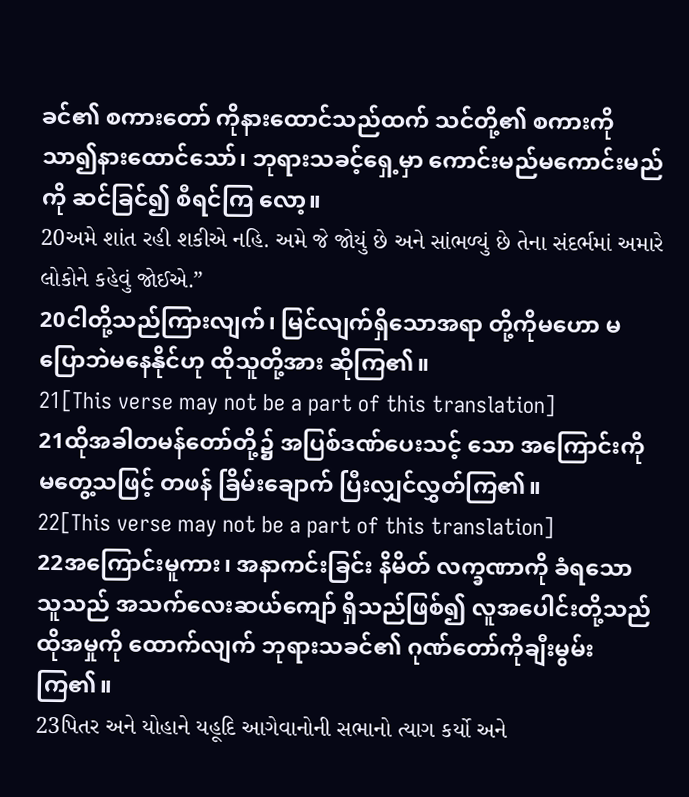ခင်၏ စကားတော် ကိုနားထောင်သည်ထက် သင်တို့၏ စကားကိုသာ၍နားထောင်သော်၊ ဘုရားသခင့်ရှေ့မှာ ကောင်းမည်မကောင်းမည်ကို ဆင်ခြင်၍ စီရင်ကြ လော့။
20અમે શાંત રહી શકીએ નહિ. અમે જે જોયું છે અને સાંભળ્યું છે તેના સંદર્ભમાં અમારે લોકોને કહેવું જોઈએ.”
20ငါတို့သည်ကြားလျက်၊ မြင်လျက်ရှိသောအရာ တို့ကိုမဟော မပြောဘဲမနေနိုင်ဟု ထိုသူတို့အား ဆိုကြ၏။
21[This verse may not be a part of this translation]
21ထိုအခါတမန်တော်တို့၌ အပြစ်ဒဏ်ပေးသင့် သော အကြောင်းကို မတွေ့သဖြင့် တဖန် ခြိမ်းချောက် ပြီးလျှင်လွှတ်ကြ၏။
22[This verse may not be a part of this translation]
22အကြောင်းမူကား၊ အနာကင်းခြင်း နိမိတ် လက္ခဏာကို ခံရသော သူသည် အသက်လေးဆယ်ကျော် ရှိသည်ဖြစ်၍ လူအပေါင်းတို့သည် ထိုအမှုကို ထောက်လျက် ဘုရားသခင်၏ ဂုဏ်တော်ကိုချီးမွမ်းကြ၏။
23પિતર અને યોહાને યહૂદિ આગેવાનોની સભાનો ત્યાગ કર્યો અને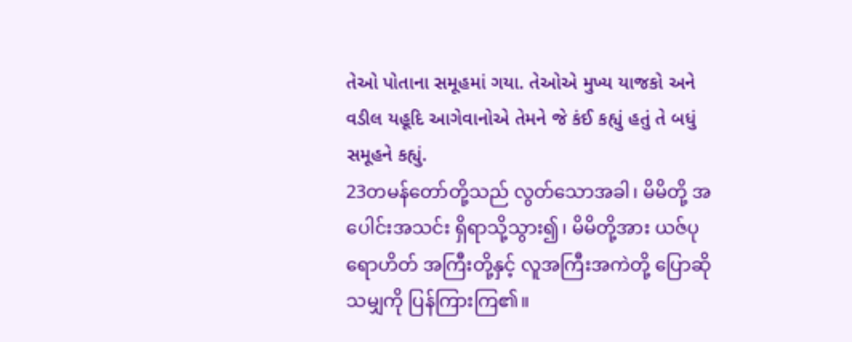તેઓ પોતાના સમૂહમાં ગયા. તેઓએ મુખ્ય યાજકો અને વડીલ યહૂદિ આગેવાનોએ તેમને જે કંઈ કહ્યું હતું તે બધું સમૂહને કહ્યું.
23တမန်တော်တို့သည် လွတ်သောအခါ၊ မိမိတို့ အပေါင်းအသင်း ရှိရာသို့သွား၍၊ မိမိတို့အား ယဇ်ပုရောဟိတ် အကြီးတို့နှင့် လူအကြီးအကဲတို့ ပြောဆိုသမျှကို ပြန်ကြားကြ၏။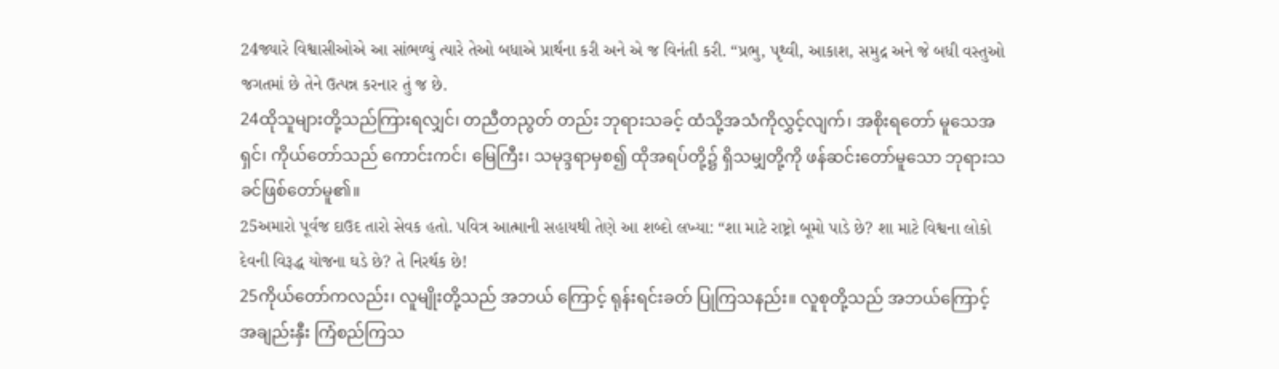24જ્યારે વિશ્વાસીઓએ આ સાંભળ્યું ત્યારે તેઓ બધાએ પ્રાર્થના કરી અને એ જ વિનંતી કરી. “પ્રભુ, પૃથ્વી, આકાશ, સમુદ્ર અને જે બધી વસ્તુઓ જગતમાં છે તેને ઉત્પન્ન કરનાર તું જ છે.
24ထိုသူများတို့သည်ကြားရလျှင်၊ တညီတညွတ် တည်း ဘုရားသခင့် ထံသို့အသံကိုလွှင့်လျက်၊ အစိုးရတော် မူသေအရှင်၊ ကိုယ်တော်သည် ကောင်းကင်၊ မြေကြီး၊ သမုဒ္ဒရာမှစ၍ ထိုအရပ်တို့၌ ရှိသမျှတို့ကို ဖန်ဆင်းတော်မူသော ဘုရားသခင်ဖြစ်တော်မူ၏။
25અમારો પૂર્વજ દાઉદ તારો સેવક હતો. પવિત્ર આત્માની સહાયથી તેણે આ શબ્દો લખ્યા: “શા માટે રાષ્ટ્રો બૂમો પાડે છે? શા માટે વિશ્વના લોકો દેવની વિરૂદ્ધ યોજના ઘડે છે? તે નિરર્થક છે!
25ကိုယ်တော်ကလည်း၊ လူမျိုးတို့သည် အဘယ် ကြောင့် ရုန်းရင်းခတ် ပြုကြသနည်း။ လူစုတို့သည် အဘယ်ကြောင့် အချည်းနှီး ကြံစည်ကြသ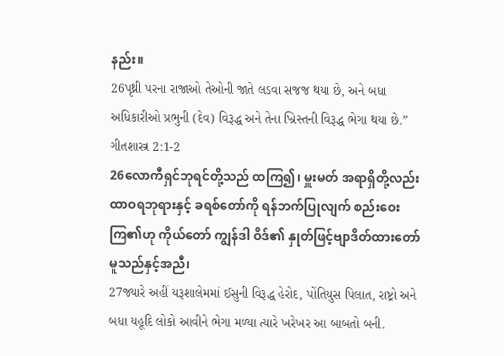နည်း။
26પૃથ્ની પરના રાજાઓ તેઓની જાતે લડવા સજજ થયા છે, અને બધા અધિકારીઓ પ્રભુની (દેવ) વિરૂદ્ધ અને તેના ખ્રિસ્તની વિરૂદ્ધ ભેગા થયા છે.” ગીતશાસ્ત્ર 2:1-2
26လောကီရှင်ဘုရင်တို့သည် ထကြ၍၊ မှူးမတ် အရာရှိတို့လည်း ထာဝရဘုရားနှင့် ခရစ်တော်ကို ရန်ဘက်ပြုလျက် စည်းဝေးကြ၏ဟု ကိုယ်တော် ကျွန်ဒါ ဝိဒ်၏ နှုတ်ဖြင့်ဗျာဒိတ်ထားတော်မူသည်နှင့်အညီ၊
27જ્યારે અહીં યરૂશાલેમમાં ઈસુની વિરૂદ્ધ હેરોદ, પોંતિયુસ પિલાત, રાષ્ટ્રો અને બધા યહૂદિ લોકો આવીને ભેગા મળ્યા ત્યારે ખરેખર આ બાબતો બની.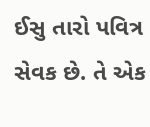ઈસુ તારો પવિત્ર સેવક છે. તે એક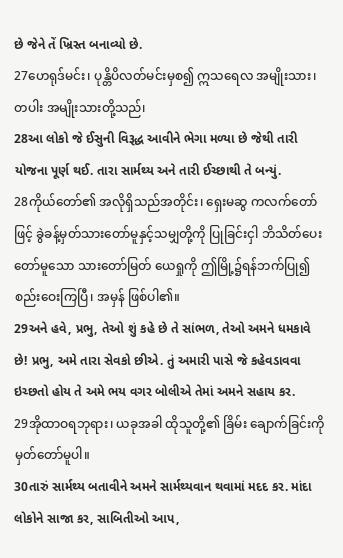છે જેને તેં ખ્રિસ્ત બનાવ્યો છે.
27ဟေရုဒ်မင်း၊ ပုန္တိပိလတ်မင်းမှစ၍ ဣသရေလ အမျိုးသား၊ တပါး အမျိုးသားတို့သည်၊
28આ લોકો જે ઈસુની વિરૂદ્ધ આવીને ભેગા મળ્યા છે જેથી તારી યોજના પૂર્ણ થઈ. તારા સાર્મથ્ય અને તારી ઈચ્છાથી તે બન્યું.
28ကိုယ်တော်၏ အလိုရှိသည်အတိုင်း၊ ရှေးမဆွ ကလက်တော်ဖြင့် ခွဲခန့်မှတ်သားတော်မူနှင့်သမျှတို့ကို ပြုခြင်းငှါ ဘိသိတ်ပေးတော်မူသော သားတော်မြတ် ယေရှုကို ဤမြို့၌ရန်ဘက်ပြု၍ စည်းဝေးကြပြီ၊ အမှန် ဖြစ်ပါ၏။
29અને હવે, પ્રભુ, તેઓ શું કહે છે તે સાંભળ, તેઓ અમને ધમકાવે છે! પ્રભુ, અમે તારા સેવકો છીએ. તું અમારી પાસે જે કહેવડાવવા ઇચ્છતો હોય તે અમે ભય વગર બોલીએ તેમાં અમને સહાય કર.
29အိုထာဝရဘုရား၊ ယခုအခါ ထိုသူတို့၏ ခြိမ်း ချောက်ခြင်းကို မှတ်တော်မူပါ။
30તારું સાર્મથ્ય બતાવીને અમને સાર્મથ્યવાન થવામાં મદદ કર. માંદા લોકોને સાજા કર, સાબિતીઓ આપ,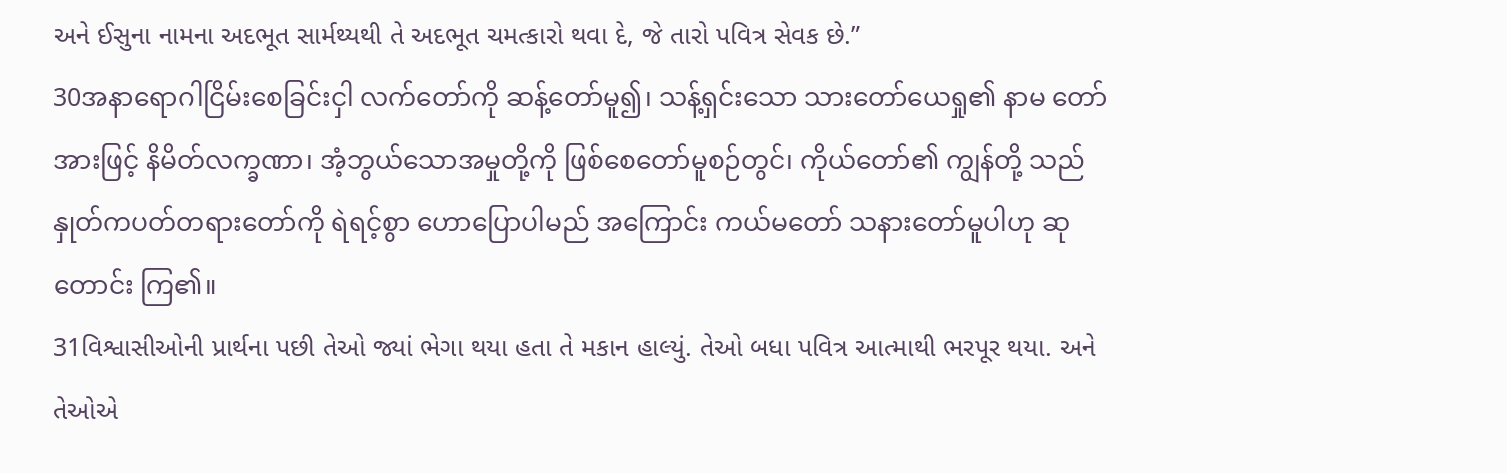અને ઈસુના નામના અદભૂત સાર્મથ્યથી તે અદભૂત ચમત્કારો થવા દે, જે તારો પવિત્ર સેવક છે.”
30အနာရောဂါငြိမ်းစေခြင်းငှါ လက်တော်ကို ဆန့်တော်မူ၍၊ သန့်ရှင်းသော သားတော်ယေရှု၏ နာမ တော်အားဖြင့် နိမိတ်လက္ခဏာ၊ အံ့ဘွယ်သောအမှုတို့ကို ဖြစ်စေတော်မူစဉ်တွင်၊ ကိုယ်တော်၏ ကျွန်တို့ သည် နှုတ်ကပတ်တရားတော်ကို ရဲရင့်စွာ ဟောပြောပါမည် အကြောင်း ကယ်မတော် သနားတော်မူပါဟု ဆုတောင်း ကြ၏။
31વિશ્વાસીઓની પ્રાર્થના પછી તેઓ જ્યાં ભેગા થયા હતા તે મકાન હાલ્યું. તેઓ બધા પવિત્ર આત્માથી ભરપૂર થયા. અને તેઓએ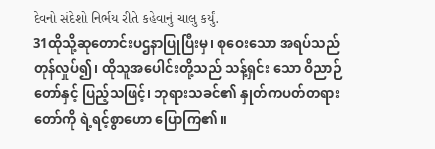દેવનો સંદેશો નિર્ભય રીતે કહેવાનું ચાલુ કર્યું.
31ထိုသို့ဆုတောင်းပဌနာပြုပြီးမှ၊ စုဝေးသော အရပ်သည် တုန်လှုပ်၍၊ ထိုသူအပေါင်းတို့သည် သန့်ရှင်း သော ဝိညာဉ်တော်နှင့် ပြည့်သဖြင့်၊ ဘုရားသခင်၏ နှုတ်ကပတ်တရားတော်ကို ရဲ့ရင့်စွာဟော ပြောကြ၏။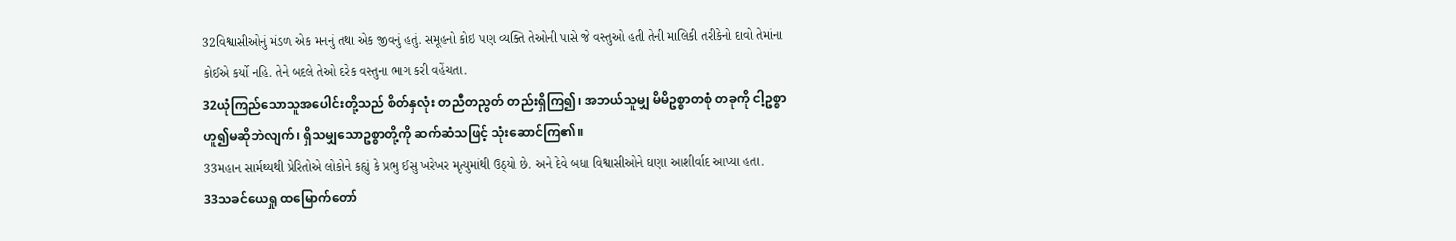32વિશ્વાસીઓનું મંડળ એક મનનું તથા એક જીવનું હતું. સમૂહનો કોઇ પણ વ્યક્તિ તેઓની પાસે જે વસ્તુઓ હતી તેની માલિકી તરીકેનો દાવો તેમાંના કોઈએ કર્યો નહિ. તેને બદલે તેઓ દરેક વસ્તુના ભાગ કરી વહેંચતા.
32ယုံကြည်သောသူအပေါင်းတို့သည် စိတ်နှလုံး တညီတညွတ် တည်းရှိကြ၍၊ အဘယ်သူမျှ မိမိဥစ္စာတစုံ တခုကို ငါ့ဥစ္စာဟူ၍မဆိုဘဲလျက်၊ ရှိသမျှသောဥစ္စာတို့ကို ဆက်ဆံသဖြင့် သုံးဆောင်ကြ၏။
33મહાન સાર્મથ્યથી પ્રેરિતોએ લોકોને કહ્યું કે પ્રભુ ઈસુ ખરેખર મૃત્યુમાંથી ઉઠ્યો છે. અને દેવે બધા વિશ્વાસીઓને ઘણા આશીર્વાદ આપ્યા હતા.
33သခင်ယေရှု ထမြောက်တော်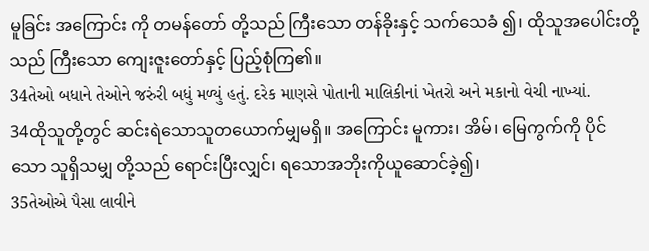မူခြင်း အကြောင်း ကို တမန်တော် တို့သည် ကြီးသော တန်ခိုးနှင့် သက်သေခံ ၍၊ ထိုသူအပေါင်းတို့သည် ကြီးသော ကျေးဇူးတော်နှင့် ပြည့်စုံကြ၏။
34તેઓ બધાને તેઓને જરુંરી બધું મળ્યું હતું. દરેક માણસે પોતાની માલિકીનાં ખેતરો અને મકાનો વેચી નાખ્યાં.
34ထိုသူတို့တွင် ဆင်းရဲသောသူတယောက်မျှမရှိ။ အကြောင်း မူကား၊ အိမ်၊ မြေကွက်ကို ပိုင်သော သူရှိသမျှ တို့သည် ရောင်းပြီးလျှင်၊ ရသောအဘိုးကိုယူဆောင်ခဲ့၍၊
35તેઓએ પૈસા લાવીને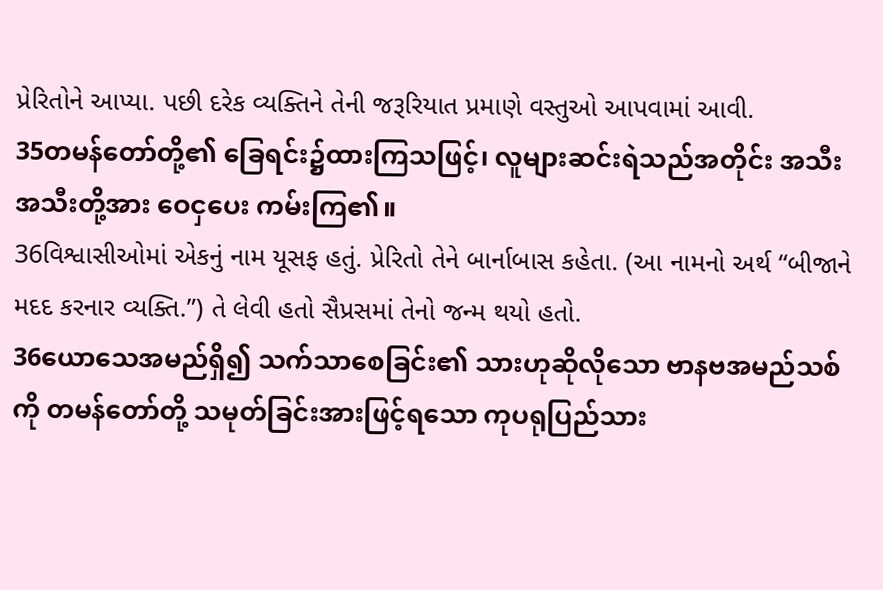પ્રેરિતોને આપ્યા. પછી દરેક વ્યક્તિને તેની જરૂરિયાત પ્રમાણે વસ્તુઓ આપવામાં આવી.
35တမန်တော်တို့၏ ခြေရင်း၌ထားကြသဖြင့်၊ လူများဆင်းရဲသည်အတိုင်း အသီးအသီးတို့အား ဝေငှပေး ကမ်းကြ၏။
36વિશ્વાસીઓમાં એકનું નામ યૂસફ હતું. પ્રેરિતો તેને બાર્નાબાસ કહેતા. (આ નામનો અર્થ “બીજાને મદદ કરનાર વ્યક્તિ.”) તે લેવી હતો સૈપ્રસમાં તેનો જન્મ થયો હતો.
36ယောသေအမည်ရှိ၍ သက်သာစေခြင်း၏ သားဟုဆိုလိုသော ဗာနဗအမည်သစ်ကို တမန်တော်တို့ သမုတ်ခြင်းအားဖြင့်ရသော ကုပရုပြည်သား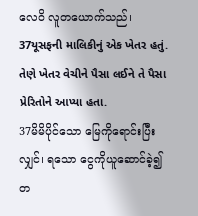လေဝိ လူတယောက်သည်၊
37યૂસફની માલિકીનું એક ખેતર હતું. તેણે ખેતર વેચીને પૈસા લઈને તે પૈસા પ્રેરિતોને આપ્યા હતા.
37မိမိပိုင်သော မြေကိုရောင်းပြီးလျှင်၊ ရသော ငွေကိုယူဆောင်ခဲ့၍ တ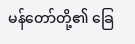မန်တော်တို့၏ ခြေ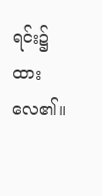ရင်း၌ ထားလေ၏။